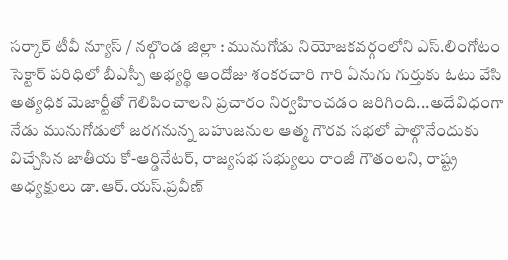సర్కార్ టీవీ న్యూస్ / నల్గొండ జిల్లా : మునుగోడు నియోజకవర్గంలోని ఎస్.లింగోటం సెక్టార్ పరిధిలో బీఎస్పీ అభ్యర్థి ఆందోజు శంకరచారి గారి ఏనుగు గుర్తుకు ఓటు వేసి అత్యధిక మెజార్టీతో గెలిపించాలని ప్రచారం నిర్వహించడం జరిగింది...అదేవిధంగా నేడు మునుగోడులో జరగనున్న బహుజనుల ఆత్మ గౌరవ సభలో పాల్గొనేందుకు విచ్చేసిన జాతీయ కో-ఆర్డినేటర్, రాజ్యసభ సభ్యులు రాంజీ గౌతంలని, రాష్ట్ర అధ్యక్షులు డా.ఆర్.యస్.ప్రవీణ్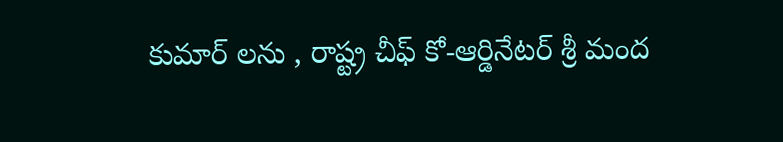కుమార్ లను , రాష్ట్ర చీఫ్ కో-ఆర్డినేటర్ శ్రీ మంద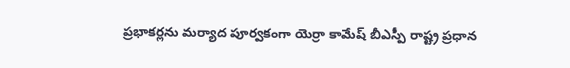ప్రభాకర్లను మర్యాద పూర్వకంగా యెర్రా కామేష్ బీఎస్పీ రాష్ట్ర ప్రధాన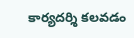కార్యదర్శి కలవడం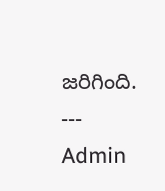జరిగింది.
---
Admin